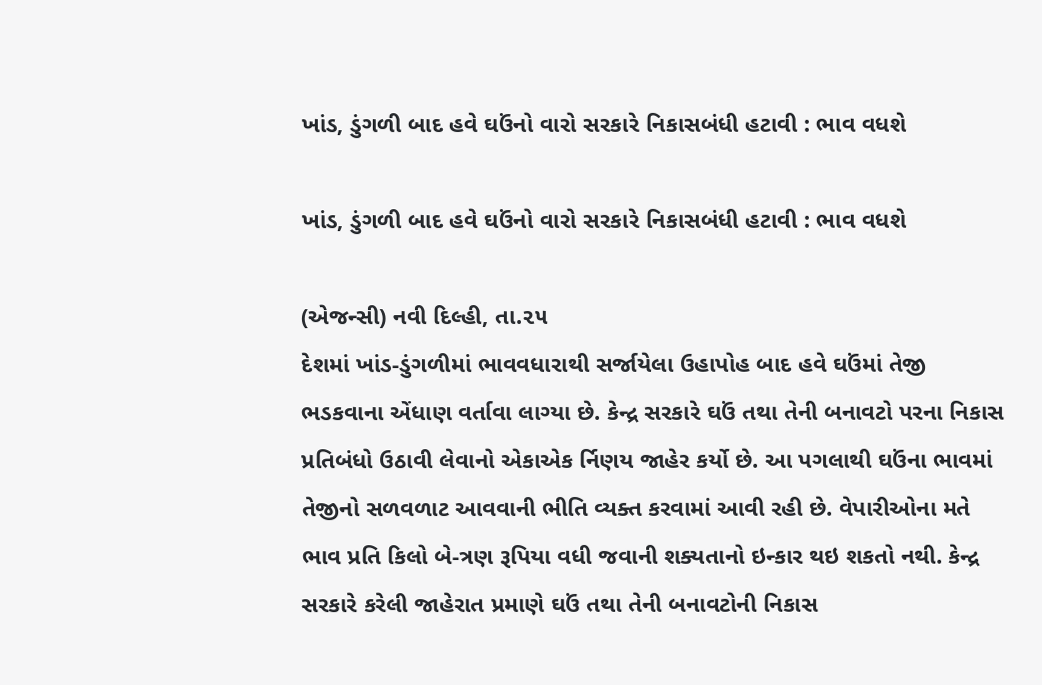ખાંડ, ડુંગળી બાદ હવે ઘઉંનો વારો સરકારે નિકાસબંધી હટાવી : ભાવ વધશે

ખાંડ, ડુંગળી બાદ હવે ઘઉંનો વારો સરકારે નિકાસબંધી હટાવી : ભાવ વધશે

(એજન્સી) નવી દિલ્હી, તા.૨૫
દેશમાં ખાંડ-ડુંગળીમાં ભાવવધારાથી સર્જાયેલા ઉહાપોહ બાદ હવે ઘઉંમાં તેજી ભડકવાના એંધાણ વર્તાવા લાગ્યા છે. કેન્દ્ર સરકારે ઘઉં તથા તેની બનાવટો પરના નિકાસ પ્રતિબંધો ઉઠાવી લેવાનો એકાએક ર્નિણય જાહેર કર્યો છે. આ પગલાથી ઘઉંના ભાવમાં તેજીનો સળવળાટ આવવાની ભીતિ વ્યક્ત કરવામાં આવી રહી છે. વેપારીઓના મતે ભાવ પ્રતિ કિલો બે-ત્રણ રૂપિયા વધી જવાની શક્યતાનો ઇન્કાર થઇ શકતો નથી. કેન્દ્ર સરકારે કરેલી જાહેરાત પ્રમાણે ઘઉં તથા તેની બનાવટોની નિકાસ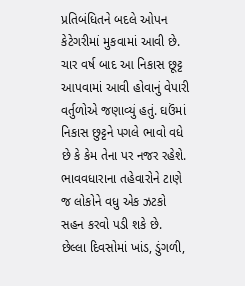પ્રતિબંધિતને બદલે ઓપન કેટેગરીમાં મુકવામાં આવી છે. ચાર વર્ષ બાદ આ નિકાસ છૂટ્ટ આપવામાં આવી હોવાનું વેપારી વર્તુળોએ જણાવ્યું હતું. ઘઉંમાં નિકાસ છુટ્ટને પગલે ભાવો વધે છે કે કેમ તેના પર નજર રહેશે. ભાવવધારાના તહેવારોને ટાણે જ લોકોને વધુ એક ઝટકો સહન કરવો પડી શકે છે. છેલ્લા દિવસોમાં ખાંડ, ડુંગળી,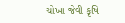ચોખા જેવી કૃષિ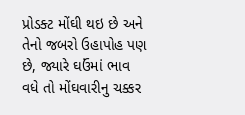પ્રોડક્ટ મોંઘી થઇ છે અને તેનો જબરો ઉહાપોહ પણ છે, જ્યારે ઘઉંમાં ભાવ વધે તો મોંઘવારીનુ ચક્કર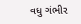વધુ ગંભીર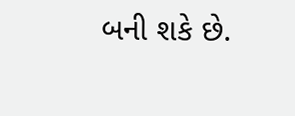બની શકે છે.